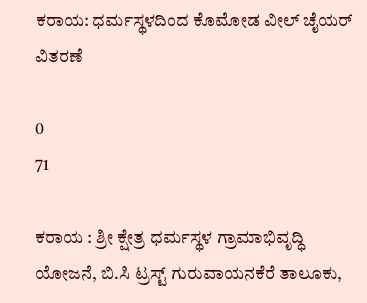ಕರಾಯ: ಧರ್ಮಸ್ಥಳದಿಂದ ಕೊಮೋಡ ವೀಲ್ ಚೈಯರ್‌ ವಿತರಣೆ

0
71

ಕರಾಯ : ಶ್ರೀ ಕ್ಷೇತ್ರ ಧರ್ಮಸ್ಥಳ ಗ್ರಾಮಾಭಿವೃದ್ಧಿ ಯೋಜನೆ, ಬಿ.ಸಿ ಟ್ರಸ್ಟ್ ಗುರುವಾಯನಕೆರೆ ತಾಲೂಕು,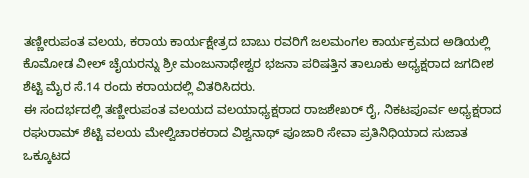ತಣ್ಣೀರುಪಂತ ವಲಯ, ಕರಾಯ ಕಾರ್ಯಕ್ಷೇತ್ರದ ಬಾಬು ರವರಿಗೆ ಜಲಮಂಗಲ ಕಾರ್ಯಕ್ರಮದ ಅಡಿಯಲ್ಲಿ ಕೊಮೋಡ ವೀಲ್ ಚೈಯರನ್ನು ಶ್ರೀ ಮಂಜುನಾಥೇಶ್ವರ ಭಜನಾ ಪರಿಷತ್ತಿನ ತಾಲೂಕು ಅಧ್ಯಕ್ಷರಾದ ಜಗದೀಶ ಶೆಟ್ಟಿ ಮೈರ ಸೆ.14 ರಂದು ಕರಾಯದಲ್ಲಿ ವಿತರಿಸಿದರು.
ಈ ಸಂದರ್ಭದಲ್ಲಿ ತಣ್ಣೀರುಪಂತ ವಲಯದ ವಲಯಾಧ್ಯಕ್ಷರಾದ ರಾಜಶೇಖರ್ ರೈ, ನಿಕಟಪೂರ್ವ ಅಧ್ಯಕ್ಷರಾದ ರಘುರಾಮ್ ಶೆಟ್ಟಿ ವಲಯ ಮೇಲ್ವಿಚಾರಕರಾದ ವಿಶ್ವನಾಥ್ ಪೂಜಾರಿ ಸೇವಾ ಪ್ರತಿನಿಧಿಯಾದ ಸುಜಾತ ಒಕ್ಕೂಟದ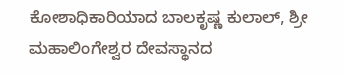ಕೋಶಾಧಿಕಾರಿಯಾದ ಬಾಲಕೃಷ್ಣ ಕುಲಾಲ್, ಶ್ರೀ ಮಹಾಲಿಂಗೇಶ್ವರ ದೇವಸ್ಥಾನದ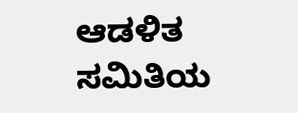ಆಡಳಿತ ಸಮಿತಿಯ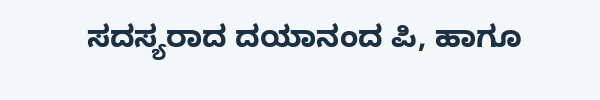ಸದಸ್ಯರಾದ ದಯಾನಂದ ಪಿ, ಹಾಗೂ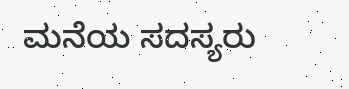ಮನೆಯ ಸದಸ್ಯರು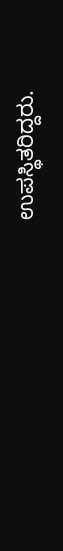ಉಪಸ್ಥಿತರಿದ್ದರು.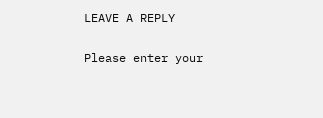LEAVE A REPLY

Please enter your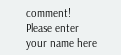comment!
Please enter your name here